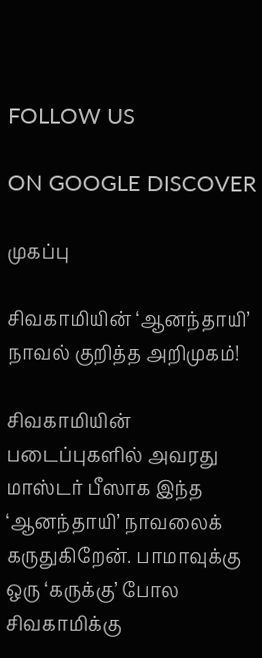FOLLOW US

ON GOOGLE DISCOVER

முகப்பு

சிவகாமியின் ‘ஆனந்தாயி’ நாவல் குறித்த அறிமுகம்!

சிவகாமியின் படைப்புகளில் அவரது மாஸ்டர் பீஸாக இந்த ‘ஆனந்தாயி’ நாவலைக் கருதுகிறேன். பாமாவுக்கு ஒரு ‘கருக்கு’ போல சிவகாமிக்கு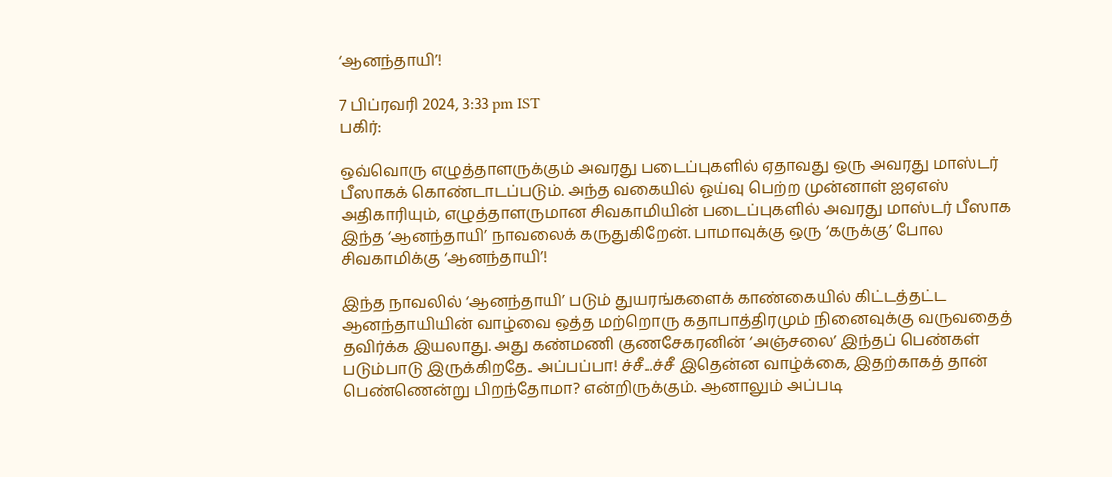‘ஆனந்தாயி’!

7 பிப்ரவரி 2024, 3:33 pm IST
பகிர்:

ஒவ்வொரு எழுத்தாளருக்கும் அவரது படைப்புகளில் ஏதாவது ஒரு அவரது மாஸ்டர் பீஸாகக் கொண்டாடப்படும். அந்த வகையில் ஓய்வு பெற்ற முன்னாள் ஐஏஎஸ் அதிகாரியும், எழுத்தாளருமான சிவகாமியின் படைப்புகளில் அவரது மாஸ்டர் பீஸாக இந்த ‘ஆனந்தாயி’ நாவலைக் கருதுகிறேன். பாமாவுக்கு ஒரு ‘கருக்கு’ போல சிவகாமிக்கு ‘ஆனந்தாயி’!

இந்த நாவலில் ‘ஆனந்தாயி’ படும் துயரங்களைக் காண்கையில் கிட்டத்தட்ட ஆனந்தாயியின் வாழ்வை ஒத்த மற்றொரு கதாபாத்திரமும் நினைவுக்கு வருவதைத் தவிர்க்க இயலாது. அது கண்மணி குணசேகரனின் ‘அஞ்சலை’ இந்தப் பெண்கள் படும்பாடு இருக்கிறதே.. அப்பப்பா! ச்சீ...ச்சீ இதென்ன வாழ்க்கை, இதற்காகத் தான் பெண்ணென்று பிறந்தோமா? என்றிருக்கும். ஆனாலும் அப்படி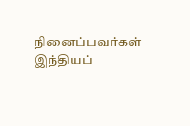நினைப்பவர்கள் இந்தியப்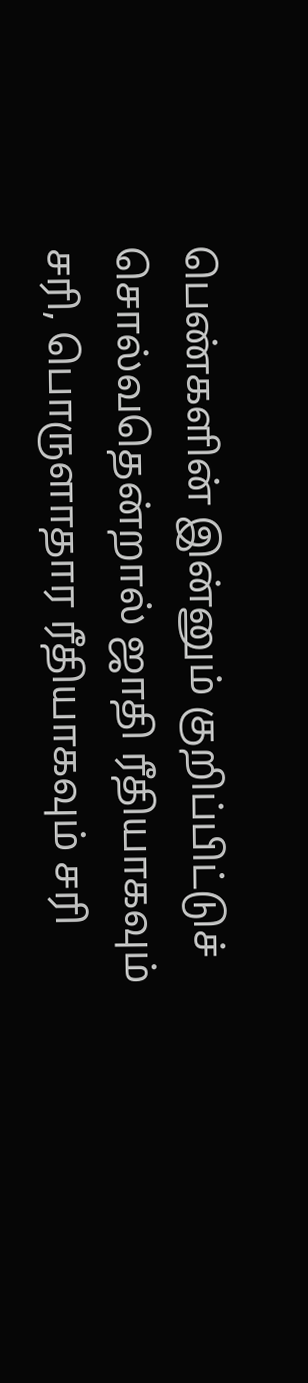பெண்களின் இன்னும் குறிப்பிட்டுச் சொல்வதென்றால் ஜாதி ரீதியாகவும் சரி, பொருளாதார ரீதியாகவும் சரி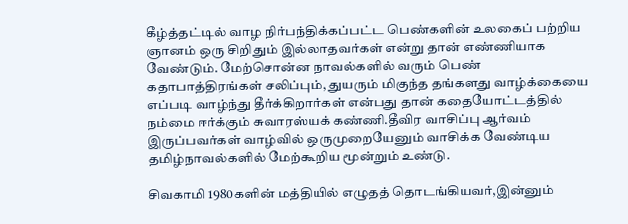கீழ்த்தட்டில் வாழ நிர்பந்திக்கப்பட்ட பெண்களின் உலகைப் பற்றிய ஞானம் ஒரு சிறிதும் இல்லாதவர்கள் என்று தான் எண்ணியாக வேண்டும். மேற்சொன்ன நாவல்களில் வரும் பெண் கதாபாத்திரங்கள் சலிப்பும், துயரும் மிகுந்த தங்களது வாழ்க்கையை எப்படி வாழ்ந்து தீர்க்கிறார்கள் என்பது தான் கதையோட்டத்தில் நம்மை ஈர்க்கும் சுவாரஸ்யக் கண்ணி.தீவிர வாசிப்பு ஆர்வம் இருப்பவர்கள் வாழ்வில் ஒருமுறையேனும் வாசிக்க வேண்டிய தமிழ்நாவல்களில் மேற்கூறிய மூன்றும் உண்டு.

சிவகாமி 1980களின் மத்தியில் எழுதத் தொடங்கியவர்,இன்னும்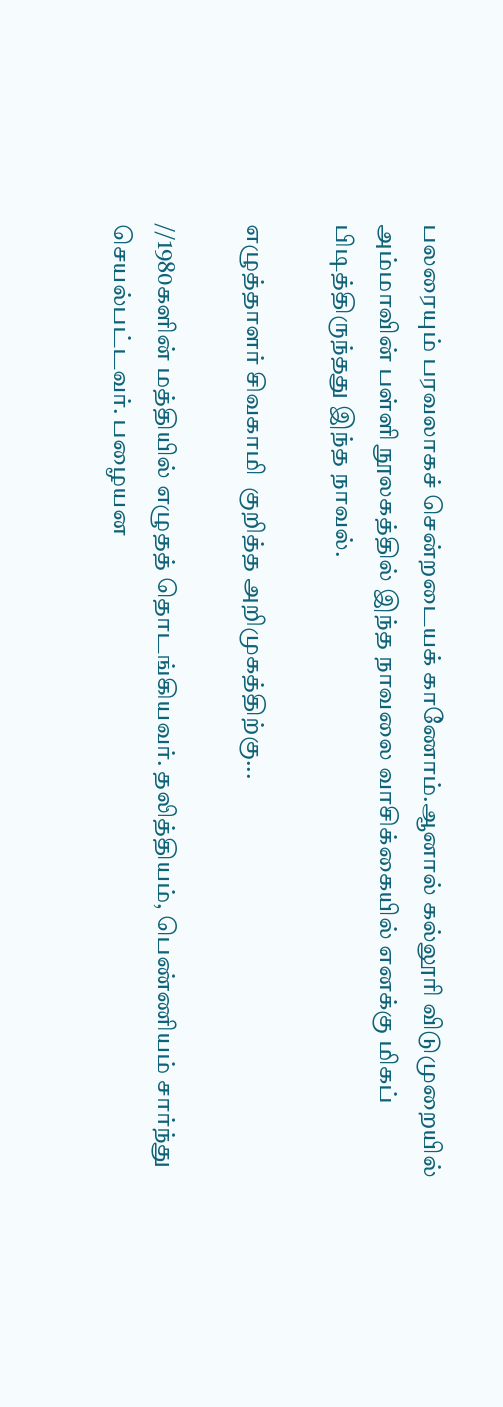பலரையும் பரவலாகச் சென்றடையக் காணோம்.ஆனால் கல்லூரி விடுமுறையில் அம்மாவின் பள்ளி நூலகத்தில் இந்த நாவலை வாசிக்கையில் எனக்கு மிகப் பிடித்திருந்தது இந்த நாவல்.

எழுத்தாளர் சிவகாமி  குறித்த அறிமுகத்திற்கு...

//1980களின் மத்தியில் எழுதத் தொடங்கியவர். தலித்தியம், பெண்ணியம் சார்ந்து செயல்பட்டவர். பழையன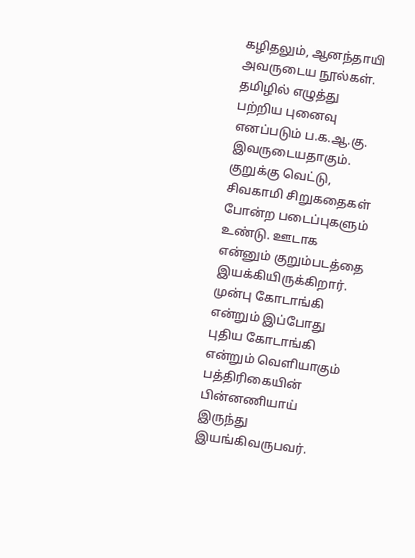கழிதலும், ஆனந்தாயி அவருடைய நூல்கள். தமிழில் எழுத்து பற்றிய புனைவு எனப்படும் ப.க.ஆ.கு. இவருடையதாகும். குறுக்கு வெட்டு, சிவகாமி சிறுகதைகள் போன்ற படைப்புகளும் உண்டு. ஊடாக என்னும் குறும்படத்தை இயக்கியிருக்கிறார். முன்பு கோடாங்கி என்றும் இப்போது புதிய கோடாங்கி என்றும் வெளியாகும் பத்திரிகையின் பின்னணியாய் இருந்து இயங்கிவருபவர்.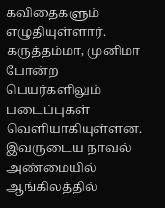கவிதைகளும் எழுதியுள்ளார். கருத்தம்மா, முனிமா போன்ற பெயர்களிலும் படைப்புகள் வெளியாகியுள்ளன. இவருடைய நாவல் அண்மையில் ஆங்கிலத்தில்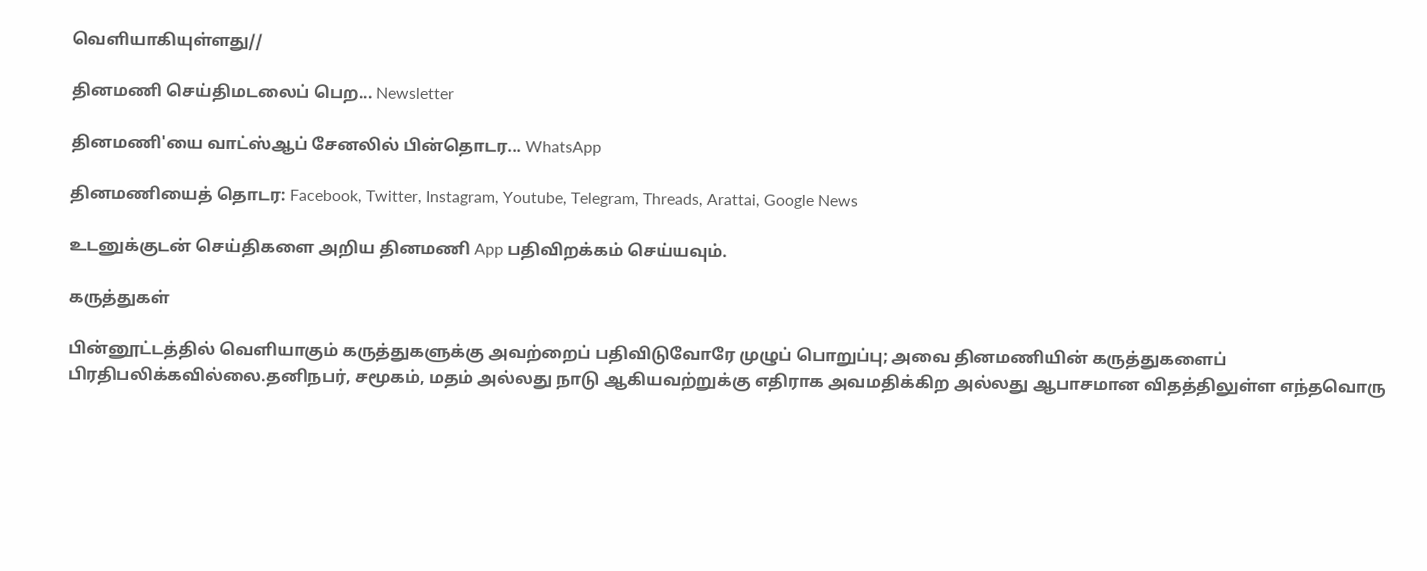வெளியாகியுள்ளது//

தினமணி செய்திமடலைப் பெற... Newsletter

தினமணி'யை வாட்ஸ்ஆப் சேனலில் பின்தொடர... WhatsApp

தினமணியைத் தொடர: Facebook, Twitter, Instagram, Youtube, Telegram, Threads, Arattai, Google News

உடனுக்குடன் செய்திகளை அறிய தினமணி App பதிவிறக்கம் செய்யவும்.

கருத்துகள்

பின்னூட்டத்தில் வெளியாகும் கருத்துகளுக்கு அவற்றைப் பதிவிடுவோரே முழுப் பொறுப்பு; அவை தினமணியின் கருத்துகளைப் பிரதிபலிக்கவில்லை.தனிநபர், சமூகம், மதம் அல்லது நாடு ஆகியவற்றுக்கு எதிராக அவமதிக்கிற அல்லது ஆபாசமான விதத்திலுள்ள எந்தவொரு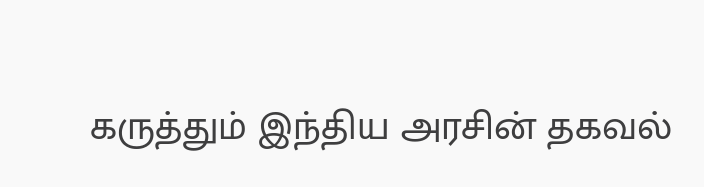கருத்தும் இந்திய அரசின் தகவல்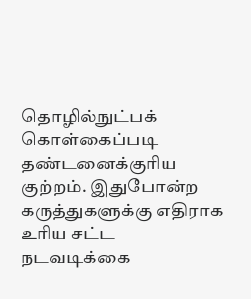தொழில்நுட்பக் கொள்கைப்படி தண்டனைக்குரிய குற்றம். இதுபோன்ற கருத்துகளுக்கு எதிராக உரிய சட்ட நடவடிக்கை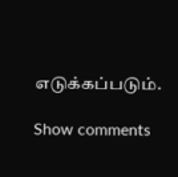எடுக்கப்படும்.

Show comments